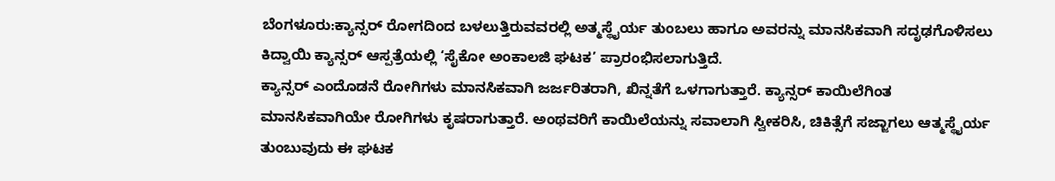ಬೆಂಗಳೂರು:ಕ್ಯಾನ್ಸರ್ ರೋಗದಿಂದ ಬಳಲುತ್ತಿರುವವರಲ್ಲಿ ಅತ್ಮಸ್ಥೈರ್ಯ ತುಂಬಲು ಹಾಗೂ ಅವರನ್ನು ಮಾನಸಿಕವಾಗಿ ಸದೃಢಗೊಳಿಸಲು ಕಿದ್ವಾಯಿ ಕ್ಯಾನ್ಸರ್ ಆಸ್ಪತ್ರೆಯಲ್ಲಿ ‘ಸೈಕೋ ಅಂಕಾಲಜಿ ಘಟಕ’ ಪ್ರಾರಂಭಿಸಲಾಗುತ್ತಿದೆ.
ಕ್ಯಾನ್ಸರ್ ಎಂದೊಡನೆ ರೋಗಿಗಳು ಮಾನಸಿಕವಾಗಿ ಜರ್ಜರಿತರಾಗಿ, ಖಿನ್ನತೆಗೆ ಒಳಗಾಗುತ್ತಾರೆ. ಕ್ಯಾನ್ಸರ್ ಕಾಯಿಲೆಗಿಂತ ಮಾನಸಿಕವಾಗಿಯೇ ರೋಗಿಗಳು ಕೃಷರಾಗುತ್ತಾರೆ. ಅಂಥವರಿಗೆ ಕಾಯಿಲೆಯನ್ನು ಸವಾಲಾಗಿ ಸ್ವೀಕರಿಸಿ, ಚಿಕಿತ್ಸೆಗೆ ಸಜ್ಜಾಗಲು ಆತ್ಮಸ್ಥೈರ್ಯ ತುಂಬುವುದು ಈ ಘಟಕ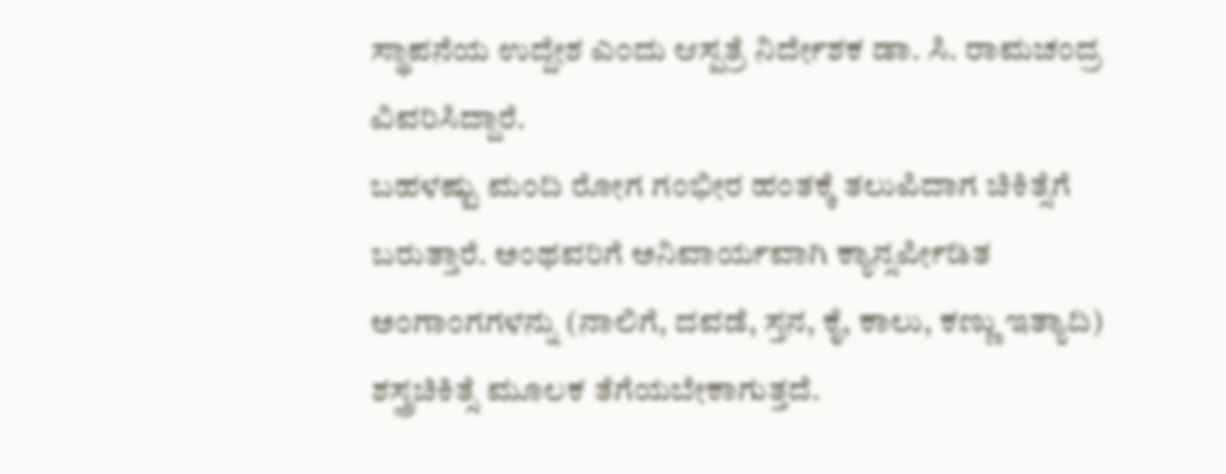ಸ್ಥಾಪನೆಯ ಉದ್ದೇಶ ಎಂದು ಆಸ್ಪತ್ರೆ ನಿರ್ದೇಶಕ ಡಾ. ಸಿ. ರಾಮಚಂದ್ರ ವಿವರಿಸಿದ್ದಾರೆ.
ಬಹಳಷ್ಟು ಮಂದಿ ರೋಗ ಗಂಭೀರ ಹಂತಕ್ಕೆ ತಲುಪಿದಾಗ ಚಿಕಿತ್ಸೆಗೆ ಬರುತ್ತಾರೆ. ಅಂಥವರಿಗೆ ಅನಿವಾರ್ಯವಾಗಿ ಕ್ಯಾನ್ಸರ್ಪೀಡಿತ ಅಂಗಾಂಗಗಳನ್ನು (ನಾಲಿಗೆ, ದವಡೆ, ಸ್ತನ, ಕೈ, ಕಾಲು, ಕಣ್ಣು ಇತ್ಯಾದಿ) ಶಸ್ತ್ರಚಿಕಿತ್ಸೆ ಮೂಲಕ ತೆಗೆಯಬೇಕಾಗುತ್ತದೆ.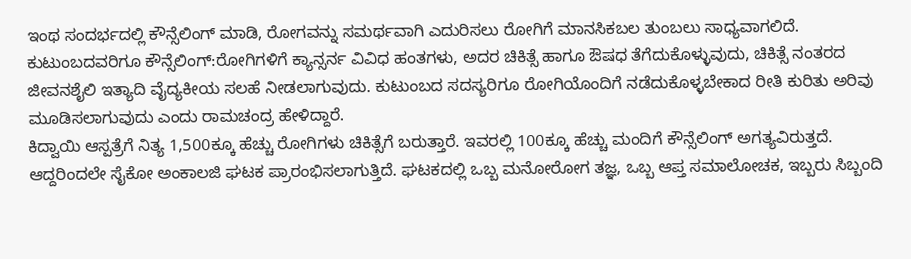ಇಂಥ ಸಂದರ್ಭದಲ್ಲಿ ಕೌನ್ಸೆಲಿಂಗ್ ಮಾಡಿ, ರೋಗವನ್ನು ಸಮರ್ಥವಾಗಿ ಎದುರಿಸಲು ರೋಗಿಗೆ ಮಾನಸಿಕಬಲ ತುಂಬಲು ಸಾಧ್ಯವಾಗಲಿದೆ.
ಕುಟುಂಬದವರಿಗೂ ಕೌನ್ಸೆಲಿಂಗ್:ರೋಗಿಗಳಿಗೆ ಕ್ಯಾನ್ಸರ್ನ ವಿವಿಧ ಹಂತಗಳು, ಅದರ ಚಿಕಿತ್ಸೆ ಹಾಗೂ ಔಷಧ ತೆಗೆದುಕೊಳ್ಳುವುದು, ಚಿಕಿತ್ಸೆ ನಂತರದ ಜೀವನಶೈಲಿ ಇತ್ಯಾದಿ ವೈದ್ಯಕೀಯ ಸಲಹೆ ನೀಡಲಾಗುವುದು. ಕುಟುಂಬದ ಸದಸ್ಯರಿಗೂ ರೋಗಿಯೊಂದಿಗೆ ನಡೆದುಕೊಳ್ಳಬೇಕಾದ ರೀತಿ ಕುರಿತು ಅರಿವು ಮೂಡಿಸಲಾಗುವುದು ಎಂದು ರಾಮಚಂದ್ರ ಹೇಳಿದ್ದಾರೆ.
ಕಿದ್ವಾಯಿ ಆಸ್ಪತ್ರೆಗೆ ನಿತ್ಯ 1,500ಕ್ಕೂ ಹೆಚ್ಚು ರೋಗಿಗಳು ಚಿಕಿತ್ಸೆಗೆ ಬರುತ್ತಾರೆ. ಇವರಲ್ಲಿ 100ಕ್ಕೂ ಹೆಚ್ಚು ಮಂದಿಗೆ ಕೌನ್ಸೆಲಿಂಗ್ ಅಗತ್ಯವಿರುತ್ತದೆ. ಆದ್ದರಿಂದಲೇ ಸೈಕೋ ಅಂಕಾಲಜಿ ಘಟಕ ಪ್ರಾರಂಭಿಸಲಾಗುತ್ತಿದೆ. ಘಟಕದಲ್ಲಿ ಒಬ್ಬ ಮನೋರೋಗ ತಜ್ಞ, ಒಬ್ಬ ಆಪ್ತ ಸಮಾಲೋಚಕ, ಇಬ್ಬರು ಸಿಬ್ಬಂದಿ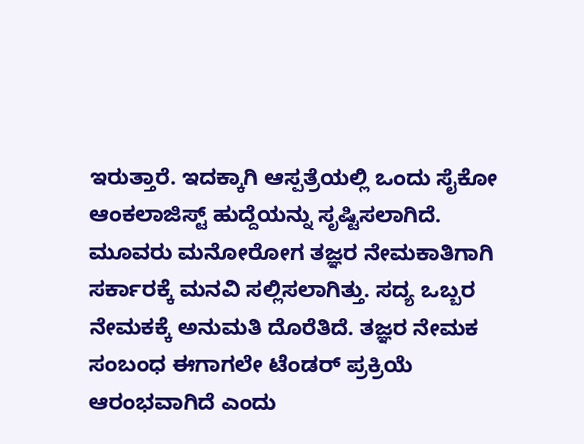ಇರುತ್ತಾರೆ. ಇದಕ್ಕಾಗಿ ಆಸ್ಪತ್ರೆಯಲ್ಲಿ ಒಂದು ಸೈಕೋ ಆಂಕಲಾಜಿಸ್ಟ್ ಹುದ್ದೆಯನ್ನು ಸೃಷ್ಟಿಸಲಾಗಿದೆ. ಮೂವರು ಮನೋರೋಗ ತಜ್ಞರ ನೇಮಕಾತಿಗಾಗಿ ಸರ್ಕಾರಕ್ಕೆ ಮನವಿ ಸಲ್ಲಿಸಲಾಗಿತ್ತು. ಸದ್ಯ ಒಬ್ಬರ ನೇಮಕಕ್ಕೆ ಅನುಮತಿ ದೊರೆತಿದೆ. ತಜ್ಞರ ನೇಮಕ ಸಂಬಂಧ ಈಗಾಗಲೇ ಟೆಂಡರ್ ಪ್ರಕ್ರಿಯೆ ಆರಂಭವಾಗಿದೆ ಎಂದು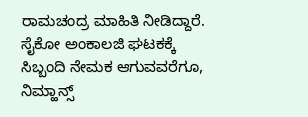ರಾಮಚಂದ್ರ ಮಾಹಿತಿ ನೀಡಿದ್ದಾರೆ.
ಸೈಕೋ ಅಂಕಾಲಜಿ ಘಟಕಕ್ಕೆ ಸಿಬ್ಬಂದಿ ನೇಮಕ ಆಗುವವರೆಗೂ, ನಿಮ್ಹಾನ್ಸ್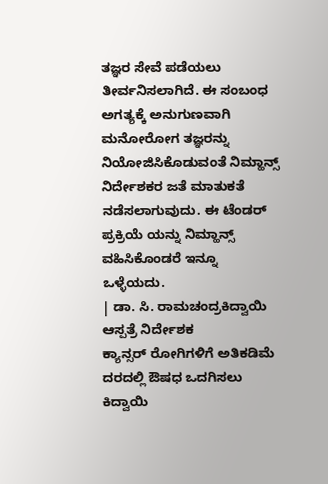ತಜ್ಞರ ಸೇವೆ ಪಡೆಯಲು ತೀರ್ವನಿಸಲಾಗಿದೆ. ಈ ಸಂಬಂಧ ಅಗತ್ಯಕ್ಕೆ ಅನುಗುಣವಾಗಿ ಮನೋರೋಗ ತಜ್ಞರನ್ನು ನಿಯೋಜಿಸಿಕೊಡುವಂತೆ ನಿಮ್ಹಾನ್ಸ್ ನಿರ್ದೇಶಕರ ಜತೆ ಮಾತುಕತೆ ನಡೆಸಲಾಗುವುದು. ಈ ಟೆಂಡರ್ ಪ್ರಕ್ರಿಯೆ ಯನ್ನು ನಿಮ್ಹಾನ್ಸ್ ವಹಿಸಿಕೊಂಡರೆ ಇನ್ನೂ ಒಳ್ಳೆಯದು.
| ಡಾ. ಸಿ. ರಾಮಚಂದ್ರಕಿದ್ವಾಯಿ ಆಸ್ಪತ್ರೆ ನಿರ್ದೇಶಕ
ಕ್ಯಾನ್ಸರ್ ರೋಗಿಗಳಿಗೆ ಅತಿಕಡಿಮೆ ದರದಲ್ಲಿ ಔಷಧ ಒದಗಿಸಲು ಕಿದ್ವಾಯಿ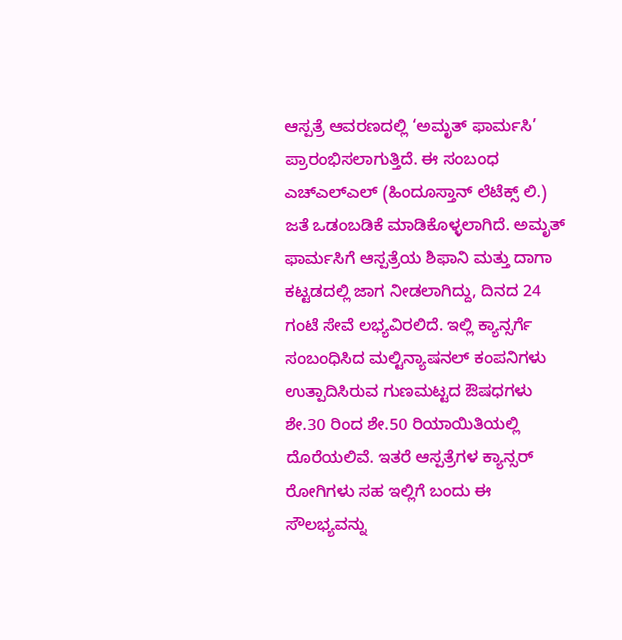ಆಸ್ಪತ್ರೆ ಆವರಣದಲ್ಲಿ ‘ಅಮೃತ್ ಫಾರ್ಮಸಿ’ ಪ್ರಾರಂಭಿಸಲಾಗುತ್ತಿದೆ. ಈ ಸಂಬಂಧ ಎಚ್ಎಲ್ಎಲ್ (ಹಿಂದೂಸ್ತಾನ್ ಲೆಟೆಕ್ಸ್ ಲಿ.) ಜತೆ ಒಡಂಬಡಿಕೆ ಮಾಡಿಕೊಳ್ಳಲಾಗಿದೆ. ಅಮೃತ್ ಫಾರ್ಮಸಿಗೆ ಆಸ್ಪತ್ರೆಯ ಶಿಫಾನಿ ಮತ್ತು ದಾಗಾ ಕಟ್ಟಡದಲ್ಲಿ ಜಾಗ ನೀಡಲಾಗಿದ್ದು, ದಿನದ 24 ಗಂಟೆ ಸೇವೆ ಲಭ್ಯವಿರಲಿದೆ. ಇಲ್ಲಿ ಕ್ಯಾನ್ಸರ್ಗೆ ಸಂಬಂಧಿಸಿದ ಮಲ್ಟಿನ್ಯಾಷನಲ್ ಕಂಪನಿಗಳು ಉತ್ಪಾದಿಸಿರುವ ಗುಣಮಟ್ಟದ ಔಷಧಗಳು ಶೇ.30 ರಿಂದ ಶೇ.50 ರಿಯಾಯಿತಿಯಲ್ಲಿ ದೊರೆಯಲಿವೆ. ಇತರೆ ಆಸ್ಪತ್ರೆಗಳ ಕ್ಯಾನ್ಸರ್ ರೋಗಿಗಳು ಸಹ ಇಲ್ಲಿಗೆ ಬಂದು ಈ ಸೌಲಭ್ಯವನ್ನು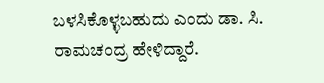ಬಳಸಿಕೊಳ್ಳಬಹುದು ಎಂದು ಡಾ. ಸಿ. ರಾಮಚಂದ್ರ ಹೇಳಿದ್ದಾರೆ.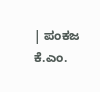| ಪಂಕಜ ಕೆ.ಎಂ.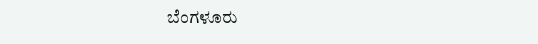ಬೆಂಗಳೂರು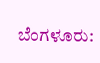ಬೆಂಗಳೂರು: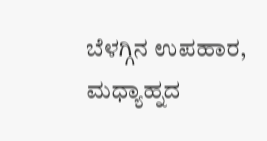ಬೆಳಗ್ಗಿನ ಉಪಹಾರ, ಮಧ್ಯಾಹ್ನದ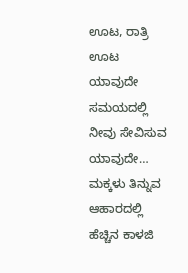ಊಟ, ರಾತ್ರಿ ಊಟ ಯಾವುದೇ ಸಮಯದಲ್ಲಿ ನೀವು ಸೇವಿಸುವ ಯಾವುದೇ…
ಮಕ್ಕಳು ತಿನ್ನುವ ಆಹಾರದಲ್ಲಿ ಹೆಚ್ಚಿನ ಕಾಳಜಿ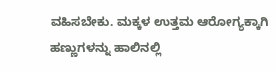ವಹಿಸಬೇಕು. ಮಕ್ಕಳ ಉತ್ತಮ ಆರೋಗ್ಯಕ್ಕಾಗಿ ಹಣ್ಣುಗಳನ್ನು ಹಾಲಿನಲ್ಲಿ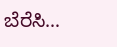ಬೆರೆಸಿ…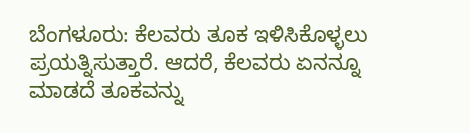ಬೆಂಗಳೂರು: ಕೆಲವರು ತೂಕ ಇಳಿಸಿಕೊಳ್ಳಲು ಪ್ರಯತ್ನಿಸುತ್ತಾರೆ. ಆದರೆ, ಕೆಲವರು ಏನನ್ನೂ ಮಾಡದೆ ತೂಕವನ್ನು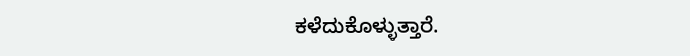ಕಳೆದುಕೊಳ್ಳುತ್ತಾರೆ.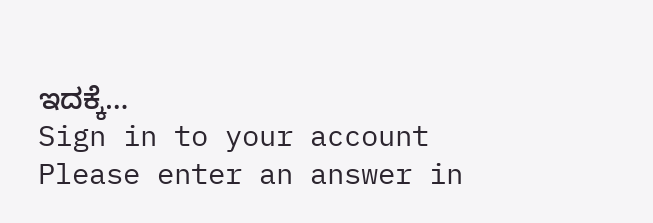ಇದಕ್ಕೆ…
Sign in to your account
Please enter an answer in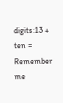digits:13 + ten =
Remember me